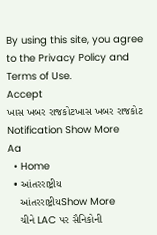By using this site, you agree to the Privacy Policy and Terms of Use.
Accept
ખાસ ખબર રાજકોટખાસ ખબર રાજકોટ
Notification Show More
Aa
  • Home
  • આંતરરાષ્ટ્રીય
    આંતરરાષ્ટ્રીયShow More
    ચીને LAC પર સૈનિકોની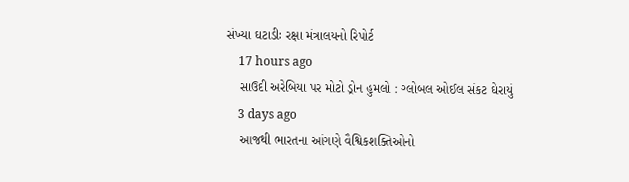સંખ્યા ઘટાડીઃ રક્ષા મંત્રાલયનો રિપોર્ટ
    17 hours ago
    સાઉદી અરેબિયા પર મોટો ડ્રોન હુમલો : ગ્લોબલ ઓઈલ સંકટ ઘેરાયું
    3 days ago
    આજથી ભારતના આંગણે વૈશ્વિકશક્તિઓનો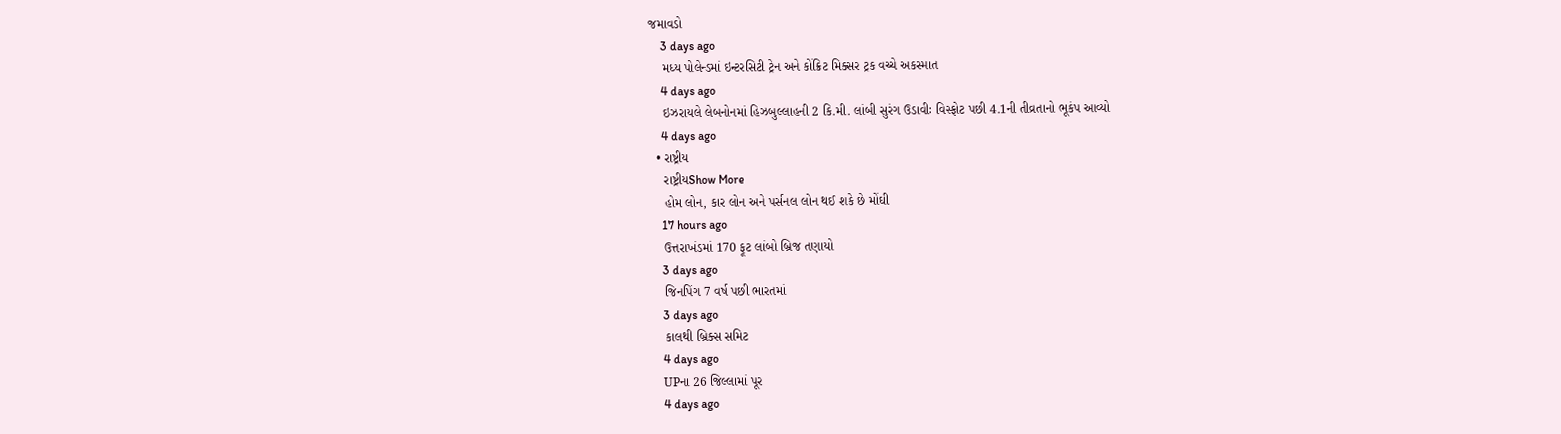જમાવડો
    3 days ago
    મધ્ય પોલેન્ડમાં ઇન્ટરસિટી ટ્રેન અને કોંક્રિટ મિક્સર ટ્રક વચ્ચે અકસ્માત
    4 days ago
    ઇઝરાયલે લેબનોનમાં હિઝબુલ્લાહની 2 કિ.મી. લાંબી સુરંગ ઉડાવીઃ વિસ્ફોટ પછી 4.1ની તીવ્રતાનો ભૂકંપ આવ્યો
    4 days ago
  • રાષ્ટ્રીય
    રાષ્ટ્રીયShow More
    હોમ લોન, કાર લોન અને પર્સનલ લોન થઈ શકે છે મોંઘી
    17 hours ago
    ઉત્તરાખંડમાં 170 ફૂટ લાંબો બ્રિજ તણાયો
    3 days ago
    જિનપિંગ 7 વર્ષ પછી ભારતમાં
    3 days ago
    કાલથી બ્રિક્સ સમિટ
    4 days ago
    UPના 26 જિલ્લામાં પૂર
    4 days ago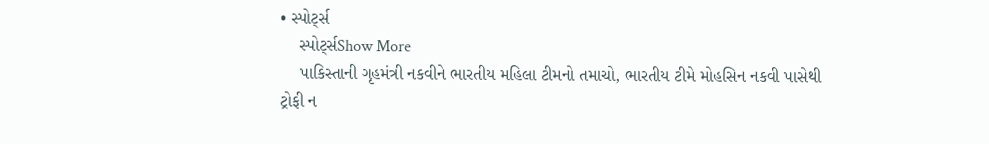• સ્પોર્ટ્સ
    સ્પોર્ટ્સShow More
    પાકિસ્તાની ગૃહમંત્રી નકવીને ભારતીય મહિલા ટીમનો તમાચો, ભારતીય ટીમે મોહસિન નકવી પાસેથી ટ્રોફી ન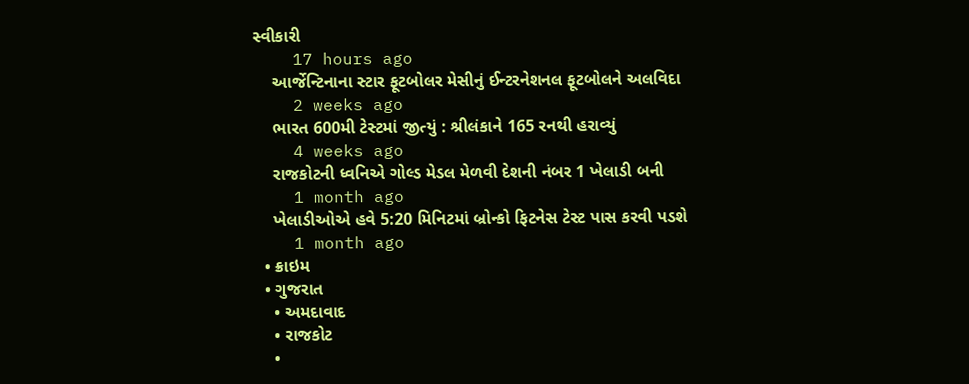સ્વીકારી
    17 hours ago
    આર્જેન્ટિનાના સ્ટાર ફૂટબોલર મેસીનું ઈન્ટરનેશનલ ફૂટબોલને અલવિદા
    2 weeks ago
    ભારત 600મી ટેસ્ટમાં જીત્યું : શ્રીલંકાને 165 રનથી હરાવ્યું
    4 weeks ago
    રાજકોટની ધ્વનિએ ગોલ્ડ મેડલ મેળવી દેશની નંબર 1 ખેલાડી બની
    1 month ago
    ખેલાડીઓએ હવે 5:20 મિનિટમાં બ્રોન્કો ફિટનેસ ટેસ્ટ પાસ કરવી પડશે
    1 month ago
  • ક્રાઇમ
  • ગુજરાત
    • અમદાવાદ
    • રાજકોટ
    •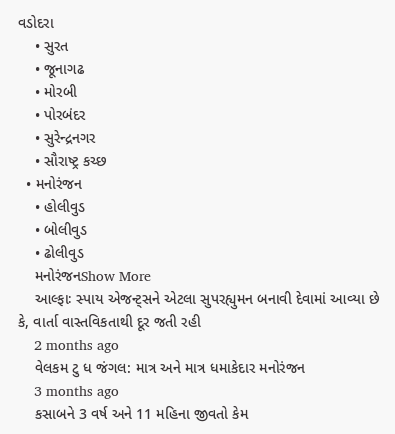વડોદરા
    • સુરત
    • જૂનાગઢ
    • મોરબી
    • પોરબંદર
    • સુરેન્દ્રનગર
    • સૌરાષ્ટ્ર કચ્છ
  • મનોરંજન
    • હોલીવુડ
    • બોલીવુડ
    • ઢોલીવુડ
    મનોરંજનShow More
    આલ્ફાઃ સ્પાય એજન્ટ્સને એટલા સુપરહ્યુમન બનાવી દેવામાં આવ્યા છે કે, વાર્તા વાસ્તવિકતાથી દૂર જતી રહી
    2 months ago
    વેલકમ ટુ ધ જંગલ: માત્ર અને માત્ર ધમાકેદાર મનોરંજન
    3 months ago
    કસાબને 3 વર્ષ અને 11 મહિના જીવતો કેમ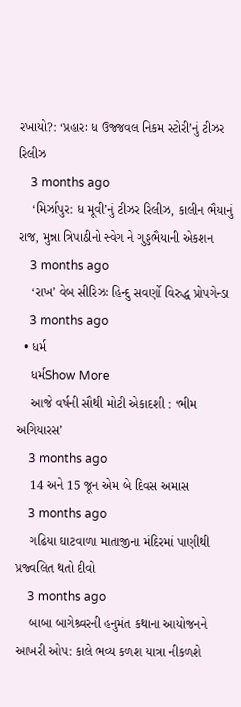રખાયો?: ‘પ્રહારઃ ધ ઉજ્જવલ નિકમ સ્ટોરી’નું ટીઝર રિલીઝ
    3 months ago
    ‘મિર્ઝાપુર: ધ મૂવી’નું ટીઝર રિલીઝ, કાલીન ભૈયાનું રાજ, મુન્ના ત્રિપાઠીનો સ્વેગ ને ગુડ્ડભૈયાની એકશન
    3 months ago
    ‘રાખ’ વેબ સીરિઝઃ હિન્દુ સવર્ણો વિરુદ્ધ પ્રોપગેન્ડા
    3 months ago
  • ધર્મ
    ધર્મShow More
    આજે વર્ષની સૌથી મોટી એકાદશી : ‘ભીમ અગિયારસ’
    3 months ago
    14 અને 15 જૂન એમ બે દિવસ અમાસ
    3 months ago
    ગઢિયા ઘાટવાળા માતાજીના મંદિરમાં પાણીથી પ્રજ્વલિત થતો દીવો
    3 months ago
    બાબા બાગેશ્ર્વરની હનુમંત કથાના આયોજનને આખરી ઓપ: કાલે ભવ્ય કળશ યાત્રા નીકળશે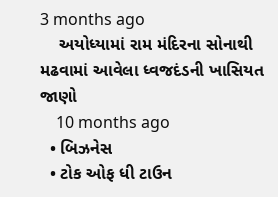3 months ago
    અયોધ્યામાં રામ મંદિરના સોનાથી મઢવામાં આવેલા ધ્વજદંડની ખાસિયત જાણો
    10 months ago
  • બિઝનેસ
  • ટોક ઓફ ધી ટાઉન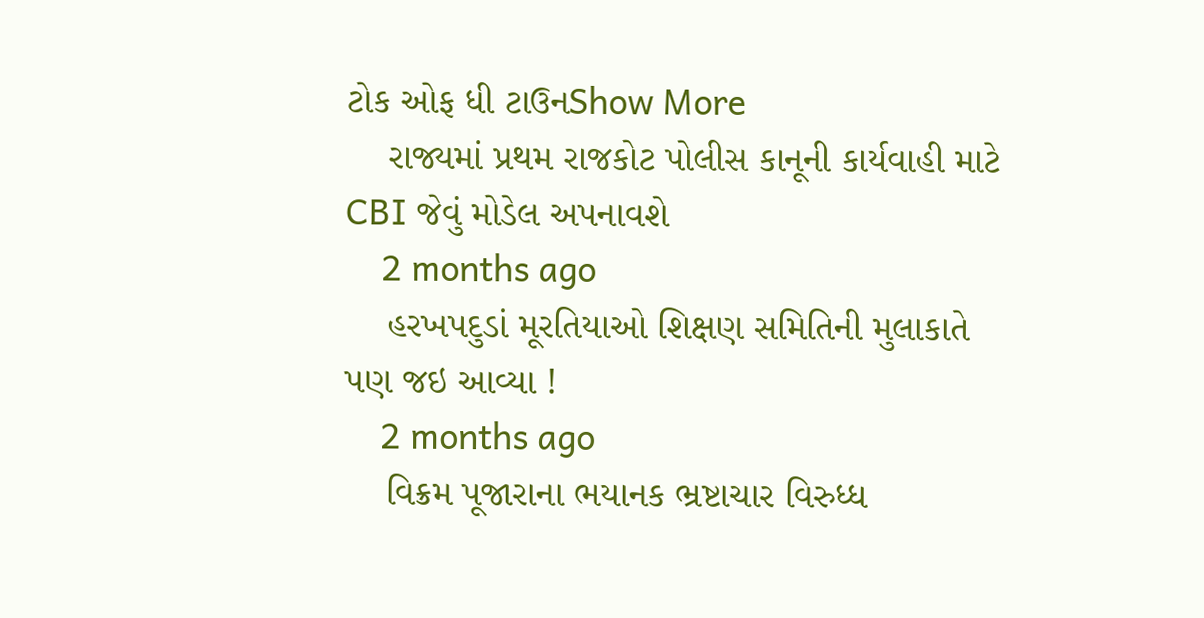ટોક ઓફ ધી ટાઉનShow More
    રાજ્યમાં પ્રથમ રાજકોટ પોલીસ કાનૂની કાર્યવાહી માટે CBI જેવું મોડેલ અપનાવશે
    2 months ago
    હરખપદુડાં મૂરતિયાઓ શિક્ષણ સમિતિની મુલાકાતે પણ જઇ આવ્યા !
    2 months ago
    વિક્રમ પૂજારાના ભયાનક ભ્રષ્ટાચાર વિરુધ્ધ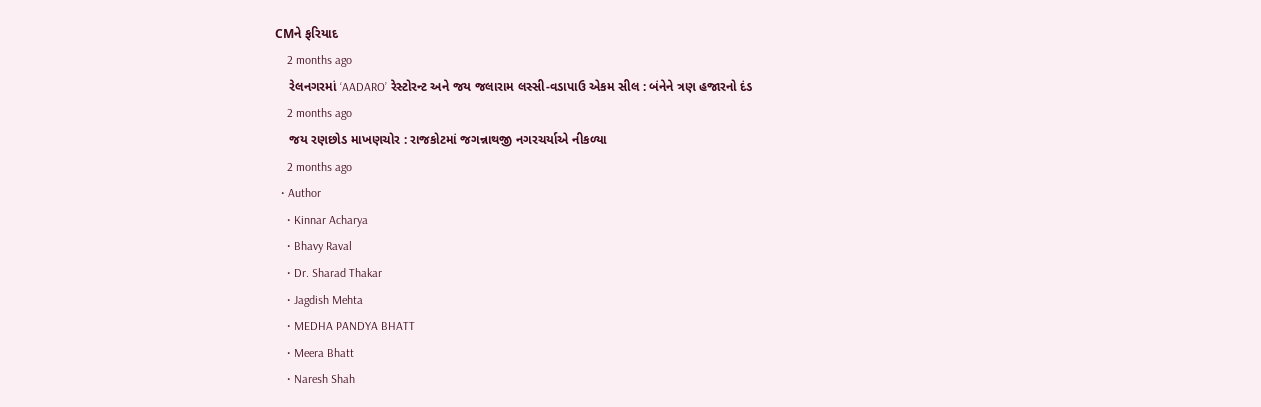CMને ફરિયાદ
    2 months ago
    રેલનગરમાં ‘AADARO’ રેસ્ટોરન્ટ અને જય જલારામ લસ્સી-વડાપાઉ એકમ સીલ : બંનેને ત્રણ હજારનો દંડ
    2 months ago
    જય રણછોડ માખણચોર : રાજકોટમાં જગન્નાથજી નગરચર્યાએ નીકળ્યા
    2 months ago
  • Author
    • Kinnar Acharya
    • Bhavy Raval
    • Dr. Sharad Thakar
    • Jagdish Mehta
    • MEDHA PANDYA BHATT
    • Meera Bhatt
    • Naresh Shah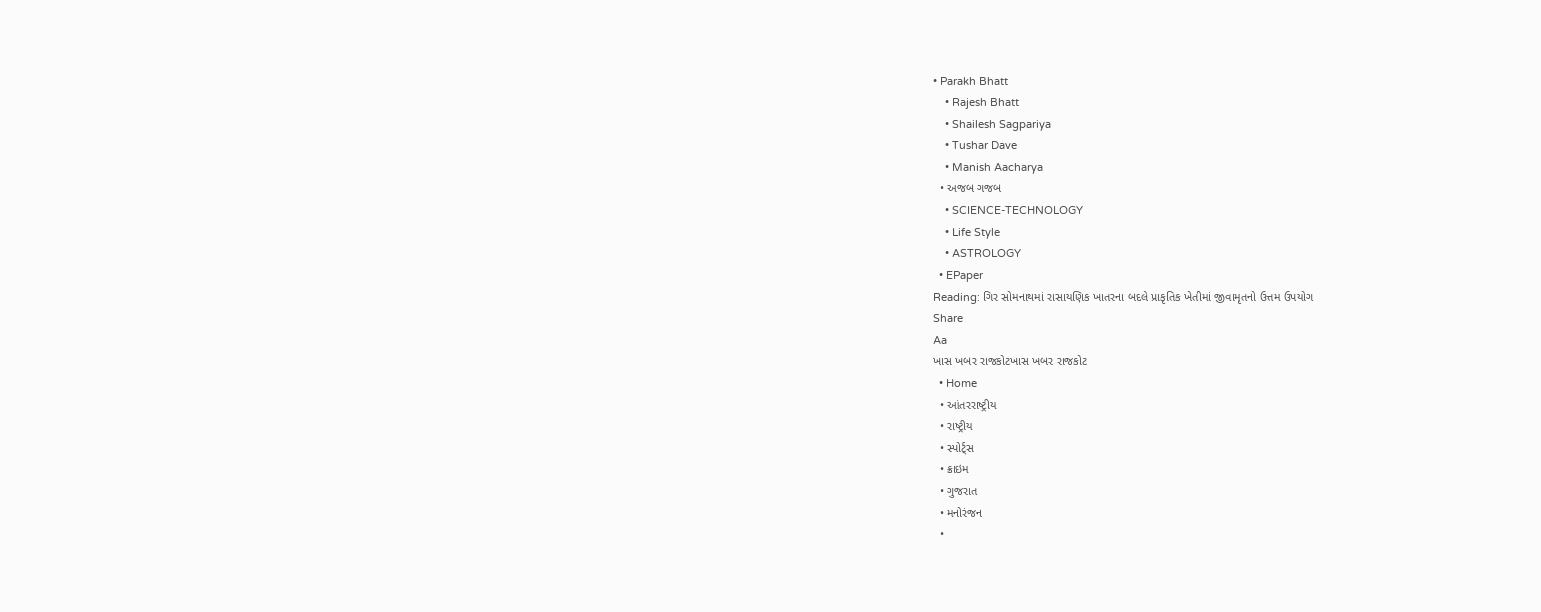• Parakh Bhatt
    • Rajesh Bhatt
    • Shailesh Sagpariya
    • Tushar Dave
    • Manish Aacharya
  • અજબ ગજબ
    • SCIENCE-TECHNOLOGY
    • Life Style
    • ASTROLOGY
  • EPaper
Reading: ગિર સોમનાથમાં રાસાયણિક ખાતરના બદલે પ્રાકૃતિક ખેતીમાં જીવામૃતનો ઉત્તમ ઉપયોગ
Share
Aa
ખાસ ખબર રાજકોટખાસ ખબર રાજકોટ
  • Home
  • આંતરરાષ્ટ્રીય
  • રાષ્ટ્રીય
  • સ્પોર્ટ્સ
  • ક્રાઇમ
  • ગુજરાત
  • મનોરંજન
  •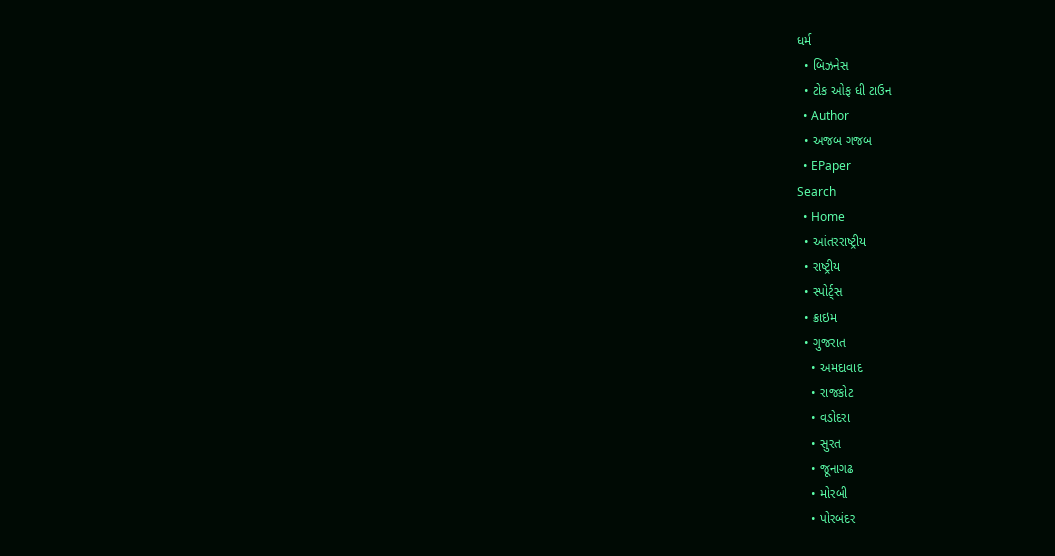ધર્મ
  • બિઝનેસ
  • ટોક ઓફ ધી ટાઉન
  • Author
  • અજબ ગજબ
  • EPaper
Search
  • Home
  • આંતરરાષ્ટ્રીય
  • રાષ્ટ્રીય
  • સ્પોર્ટ્સ
  • ક્રાઇમ
  • ગુજરાત
    • અમદાવાદ
    • રાજકોટ
    • વડોદરા
    • સુરત
    • જૂનાગઢ
    • મોરબી
    • પોરબંદર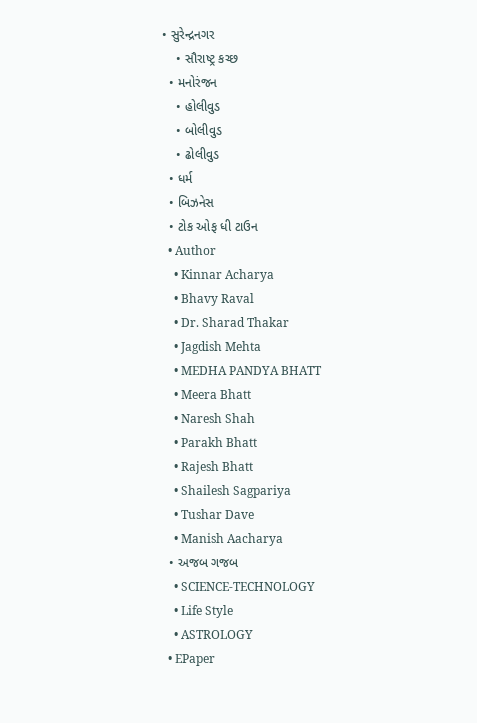• સુરેન્દ્રનગર
    • સૌરાષ્ટ્ર કચ્છ
  • મનોરંજન
    • હોલીવુડ
    • બોલીવુડ
    • ઢોલીવુડ
  • ધર્મ
  • બિઝનેસ
  • ટોક ઓફ ધી ટાઉન
  • Author
    • Kinnar Acharya
    • Bhavy Raval
    • Dr. Sharad Thakar
    • Jagdish Mehta
    • MEDHA PANDYA BHATT
    • Meera Bhatt
    • Naresh Shah
    • Parakh Bhatt
    • Rajesh Bhatt
    • Shailesh Sagpariya
    • Tushar Dave
    • Manish Aacharya
  • અજબ ગજબ
    • SCIENCE-TECHNOLOGY
    • Life Style
    • ASTROLOGY
  • EPaper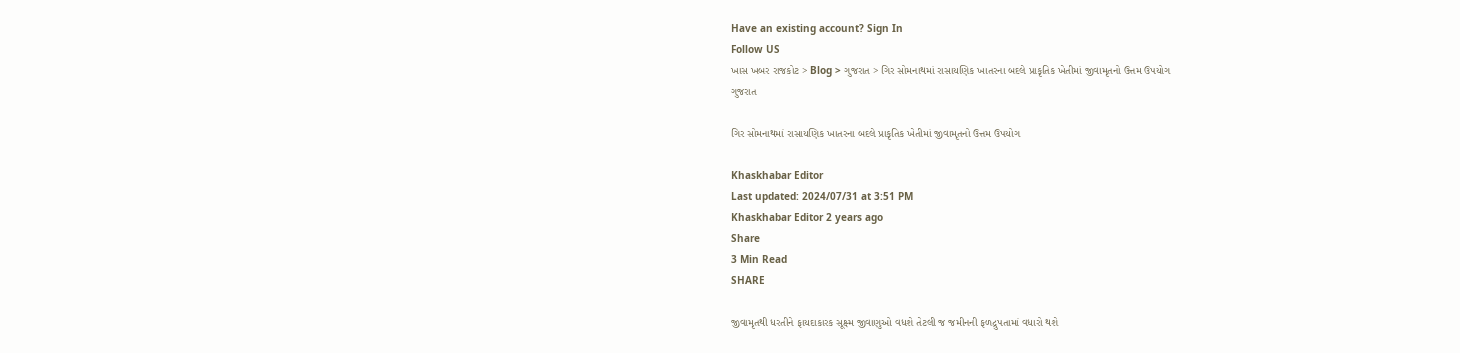Have an existing account? Sign In
Follow US
ખાસ ખબર રાજકોટ > Blog > ગુજરાત > ગિર સોમનાથમાં રાસાયણિક ખાતરના બદલે પ્રાકૃતિક ખેતીમાં જીવામૃતનો ઉત્તમ ઉપયોગ
ગુજરાત

ગિર સોમનાથમાં રાસાયણિક ખાતરના બદલે પ્રાકૃતિક ખેતીમાં જીવામૃતનો ઉત્તમ ઉપયોગ

Khaskhabar Editor
Last updated: 2024/07/31 at 3:51 PM
Khaskhabar Editor 2 years ago
Share
3 Min Read
SHARE

જીવામૃતથી ધરતીને ફાયદાકારક સૂક્ષ્મ જીવાણુઓ વધશે તેટલી જ જમીનની ફળદ્રુપતામાં વધારો થશે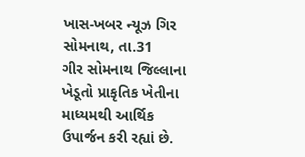ખાસ-ખબર ન્યૂઝ ગિર સોમનાથ, તા.31
ગીર સોમનાથ જિલ્લાના ખેડૂતો પ્રાકૃતિક ખેતીના માધ્યમથી આર્થિક ઉપાર્જન કરી રહ્યાં છે.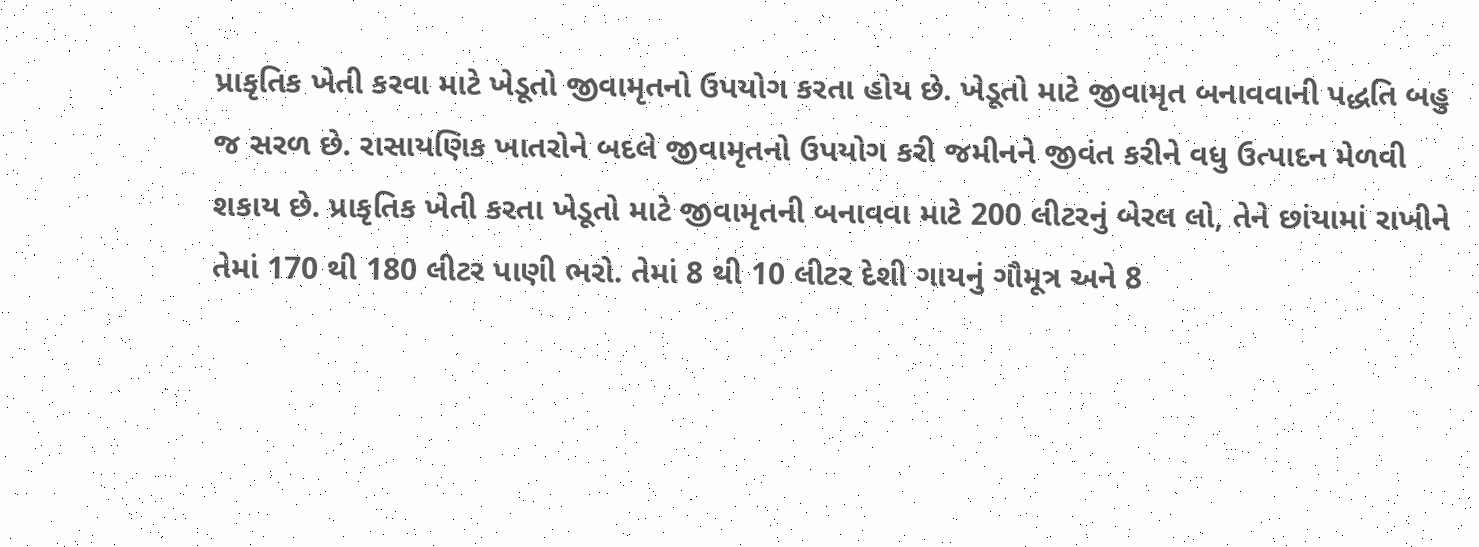પ્રાકૃતિક ખેતી કરવા માટે ખેડૂતો જીવામૃતનો ઉપયોગ કરતા હોય છે. ખેડૂતો માટે જીવામૃત બનાવવાની પદ્ધતિ બહુ જ સરળ છે. રાસાયણિક ખાતરોને બદલે જીવામૃતનો ઉપયોગ કરી જમીનને જીવંત કરીને વધુ ઉત્પાદન મેળવી શકાય છે. પ્રાકૃતિક ખેતી કરતા ખેડૂતો માટે જીવામૃતની બનાવવા માટે 200 લીટરનું બેરલ લો, તેને છાંયામાં રાખીને તેમાં 170 થી 180 લીટર પાણી ભરો. તેમાં 8 થી 10 લીટર દેશી ગાયનું ગૌમૂત્ર અને 8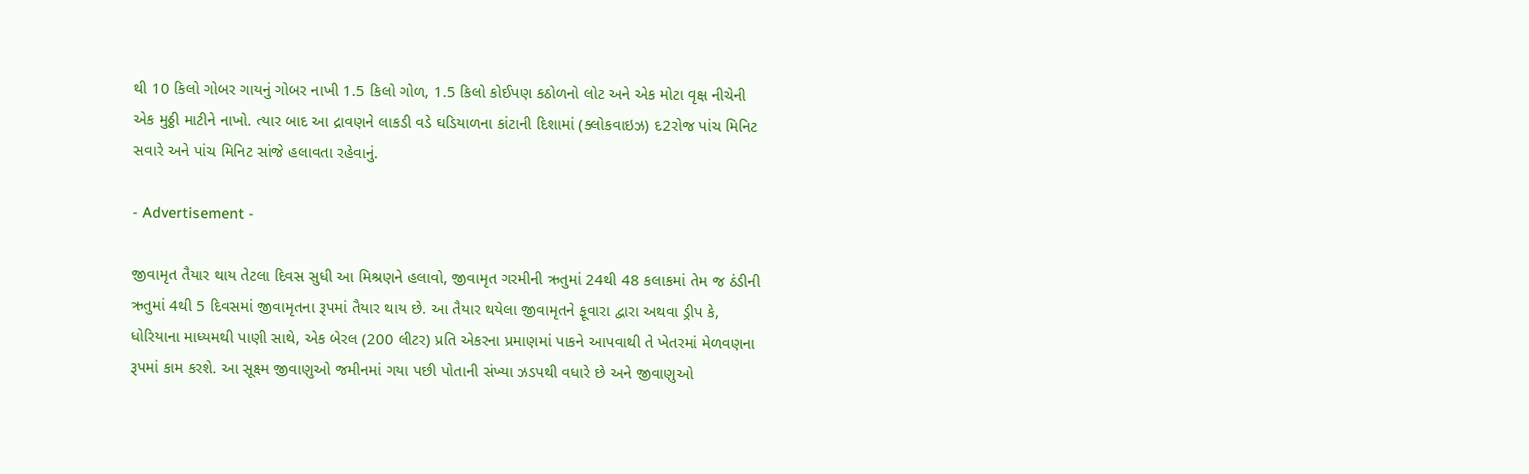થી 10 કિલો ગોબર ગાયનું ગોબર નાખી 1.5 કિલો ગોળ, 1.5 કિલો કોઈપણ કઠોળનો લોટ અને એક મોટા વૃક્ષ નીચેની એક મુઠ્ઠી માટીને નાખો. ત્યાર બાદ આ દ્રાવણને લાકડી વડે ઘડિયાળના કાંટાની દિશામાં (ક્લોકવાઇઝ) દ2રોજ પાંચ મિનિટ સવારે અને પાંચ મિનિટ સાંજે હલાવતા રહેવાનું.

- Advertisement -

જીવામૃત તૈયાર થાય તેટલા દિવસ સુધી આ મિશ્રણને હલાવો, જીવામૃત ગરમીની ઋતુમાં 24થી 48 કલાકમાં તેમ જ ઠંડીની ઋતુમાં 4થી 5 દિવસમાં જીવામૃતના રૂપમાં તૈયાર થાય છે. આ તૈયાર થયેલા જીવામૃતને ફૂવારા દ્વારા અથવા ડ્રીપ કે, ધોરિયાના માધ્યમથી પાણી સાથે, એક બેરલ (200 લીટર) પ્રતિ એકરના પ્રમાણમાં પાકને આપવાથી તે ખેતરમાં મેળવણના રૂપમાં કામ કરશે. આ સૂક્ષ્મ જીવાણુઓ જમીનમાં ગયા પછી પોતાની સંખ્યા ઝડપથી વધારે છે અને જીવાણુઓ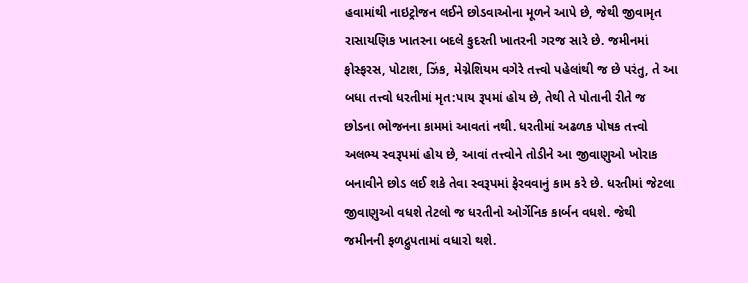હવામાંથી નાઇટ્રોજન લઈને છોડવાઓના મૂળને આપે છે, જેથી જીવામૃત રાસાયણિક ખાતરના બદલે કુદરતી ખાતરની ગરજ સારે છે. જમીનમાં ફોસ્ફરસ, પોટાશ, ઝિંક, મેગ્નેશિયમ વગેરે તત્ત્વો પહેલાંથી જ છે પરંતુ, તે આ બધા તત્ત્વો ધરતીમાં મૃત:પાય રૂપમાં હોય છે, તેથી તે પોતાની રીતે જ છોડના ભોજનના કામમાં આવતાં નથી. ધરતીમાં અઢળક પોષક તત્ત્વો અલભ્ય સ્વરૂપમાં હોય છે, આવાં તત્ત્વોને તોડીને આ જીવાણુઓ ખોરાક બનાવીને છોડ લઈ શકે તેવા સ્વરૂપમાં ફેરવવાનું કામ કરે છે. ધરતીમાં જેટલા જીવાણુઓ વધશે તેટલો જ ધરતીનો ઓર્ગેનિક કાર્બન વધશે. જેથી જમીનની ફળદ્રુપતામાં વધારો થશે.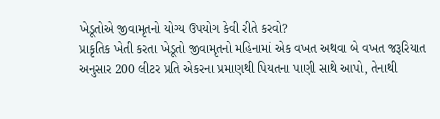ખેડૂતોએ જીવામૃતનો યોગ્ય ઉપયોગ કેવી રીતે કરવો?
પ્રાકૃતિક ખેતી કરતા ખેડૂતો જીવામૃતનો મહિનામાં એક વખત અથવા બે વખત જરૂરિયાત અનુસાર 200 લીટર પ્રતિ એકરના પ્રમાણથી પિયતના પાણી સાથે આપો, તેનાથી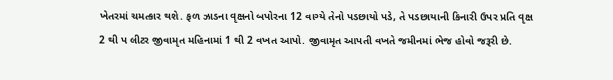ખેતરમાં ચમત્કાર થશે. ફળ ઝાડના વૃક્ષનો બપોરના 12 વાગ્યે તેનો પડછાયો પડે, તે પડછાયાની કિનારી ઉપર પ્રતિ વૃક્ષ 2 થી પ લીટર જીવામૃત મહિનામાં 1 થી 2 વખત આપો. જીવામૃત આપતી વખતે જમીનમાં ભેજ હોવો જરૂરી છે.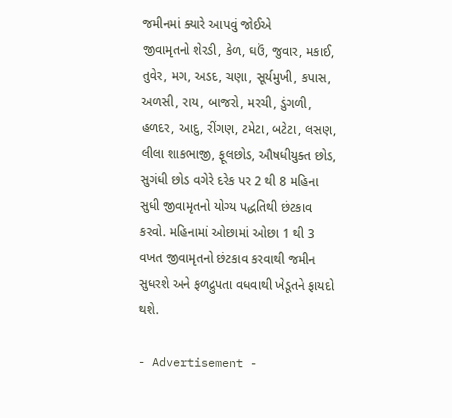જમીનમાં ક્યારે આપવું જોઈએ
જીવામૃતનો શેરડી, કેળ, ઘઉં, જુવાર, મકાઈ, તુવેર, મગ, અડદ, ચણા, સૂર્યમુખી, કપાસ, અળસી, રાય, બાજરો, મરચી, ડુંગળી, હળદર, આદુ, રીંગણ, ટમેટા, બટેટા, લસણ, લીલા શાકભાજી, ફૂલછોડ, ઔષધીયુક્ત છોડ, સુગંધી છોડ વગેરે દરેક પર 2 થી 8 મહિના સુધી જીવામૃતનો યોગ્ય પદ્ધતિથી છંટકાવ કરવો. મહિનામાં ઓછામાં ઓછા 1 થી 3 વખત જીવામૃતનો છંટકાવ કરવાથી જમીન સુધરશે અને ફળદ્રુપતા વધવાથી ખેડૂતને ફાયદો થશે.

- Advertisement -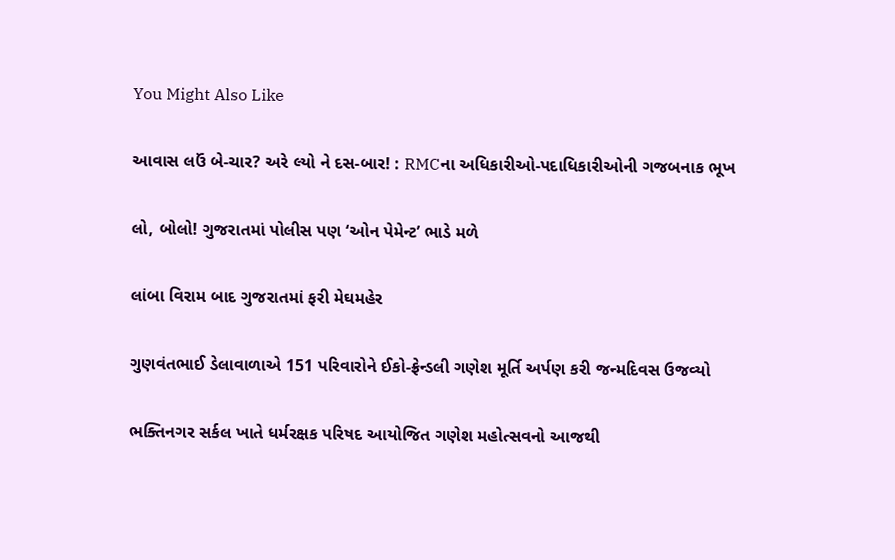You Might Also Like

આવાસ લઉં બે-ચાર? અરે લ્યો ને દસ-બાર! : RMCના અધિકારીઓ-પદાધિકારીઓની ગજબનાક ભૂખ

લો, બોલો! ગુજરાતમાં પોલીસ પણ ‘ઓન પેમેન્ટ’ ભાડે મળે

લાંબા વિરામ બાદ ગુજરાતમાં ફરી મેઘમહેર

ગુણવંતભાઈ ડેલાવાળાએ 151 પરિવારોને ઈકો-ફ્રેન્ડલી ગણેશ મૂર્તિ અર્પણ કરી જન્મદિવસ ઉજવ્યો

ભક્તિનગર સર્કલ ખાતે ધર્મરક્ષક પરિષદ આયોજિત ગણેશ મહોત્સવનો આજથી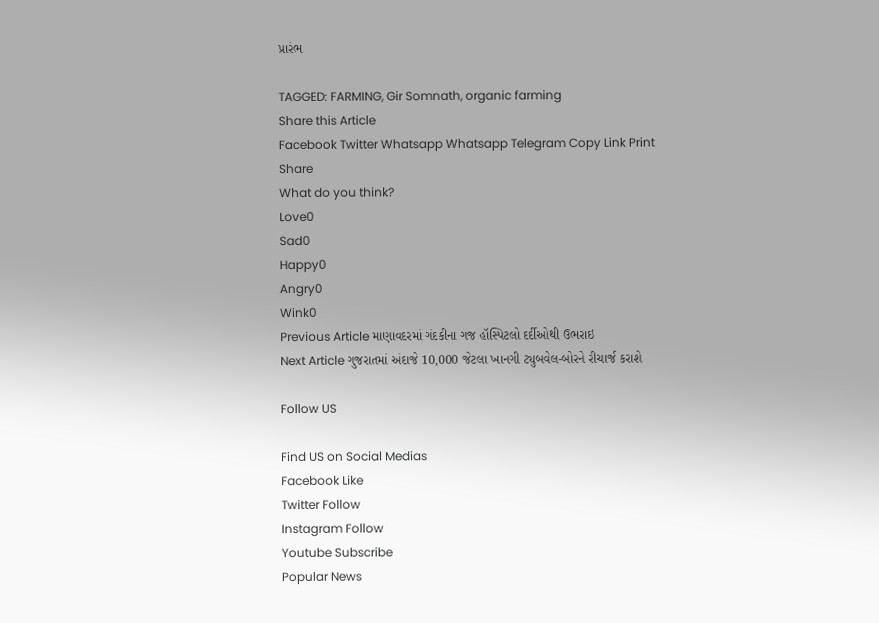પ્રારંભ

TAGGED: FARMING, Gir Somnath, organic farming
Share this Article
Facebook Twitter Whatsapp Whatsapp Telegram Copy Link Print
Share
What do you think?
Love0
Sad0
Happy0
Angry0
Wink0
Previous Article માણાવદરમાં ગંદકીના ગજ હૉસ્પિટલો દર્દીઓથી ઉભરાઇ
Next Article ગુજરાતમાં અંદાજે 10,000 જેટલા ખાનગી ટ્યુબવેલ-બોરને રીચાર્જ કરાશે

Follow US

Find US on Social Medias
Facebook Like
Twitter Follow
Instagram Follow
Youtube Subscribe
Popular News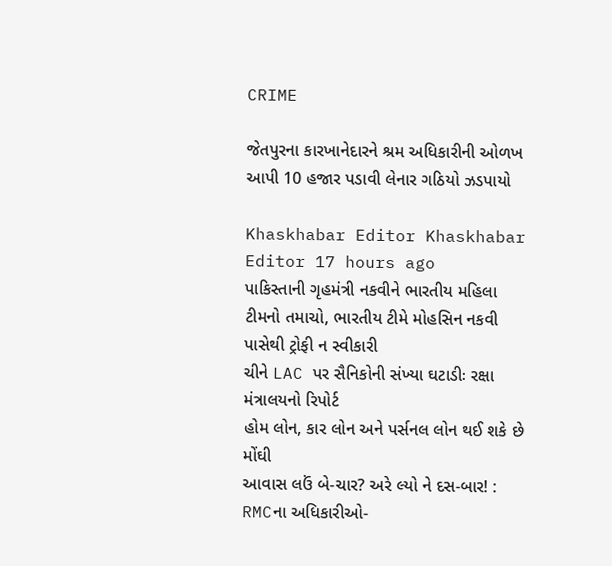CRIME

જેતપુરના કારખાનેદારને શ્રમ અધિકારીની ઓળખ આપી 10 હજાર પડાવી લેનાર ગઠિયો ઝડપાયો

Khaskhabar Editor Khaskhabar Editor 17 hours ago
પાકિસ્તાની ગૃહમંત્રી નકવીને ભારતીય મહિલા ટીમનો તમાચો, ભારતીય ટીમે મોહસિન નકવી પાસેથી ટ્રોફી ન સ્વીકારી
ચીને LAC પર સૈનિકોની સંખ્યા ઘટાડીઃ રક્ષા મંત્રાલયનો રિપોર્ટ
હોમ લોન, કાર લોન અને પર્સનલ લોન થઈ શકે છે મોંઘી
આવાસ લઉં બે-ચાર? અરે લ્યો ને દસ-બાર! : RMCના અધિકારીઓ-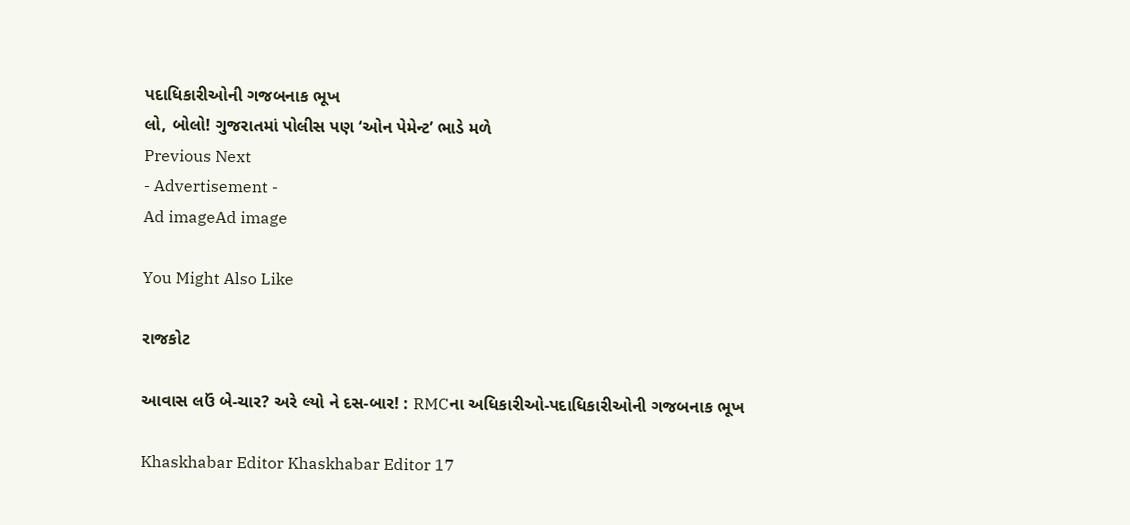પદાધિકારીઓની ગજબનાક ભૂખ
લો, બોલો! ગુજરાતમાં પોલીસ પણ ‘ઓન પેમેન્ટ’ ભાડે મળે
Previous Next
- Advertisement -
Ad imageAd image

You Might Also Like

રાજકોટ

આવાસ લઉં બે-ચાર? અરે લ્યો ને દસ-બાર! : RMCના અધિકારીઓ-પદાધિકારીઓની ગજબનાક ભૂખ

Khaskhabar Editor Khaskhabar Editor 17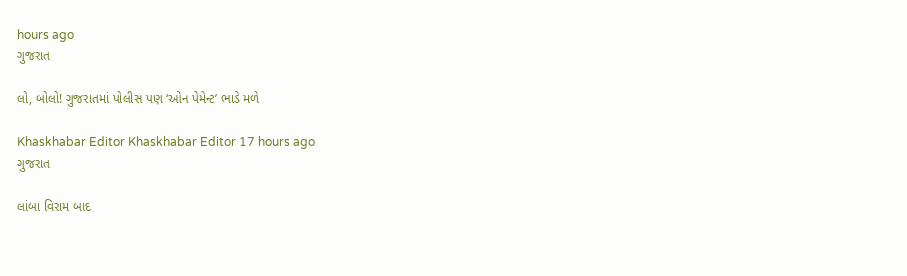hours ago
ગુજરાત

લો, બોલો! ગુજરાતમાં પોલીસ પણ ‘ઓન પેમેન્ટ’ ભાડે મળે

Khaskhabar Editor Khaskhabar Editor 17 hours ago
ગુજરાત

લાંબા વિરામ બાદ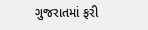ગુજરાતમાં ફરી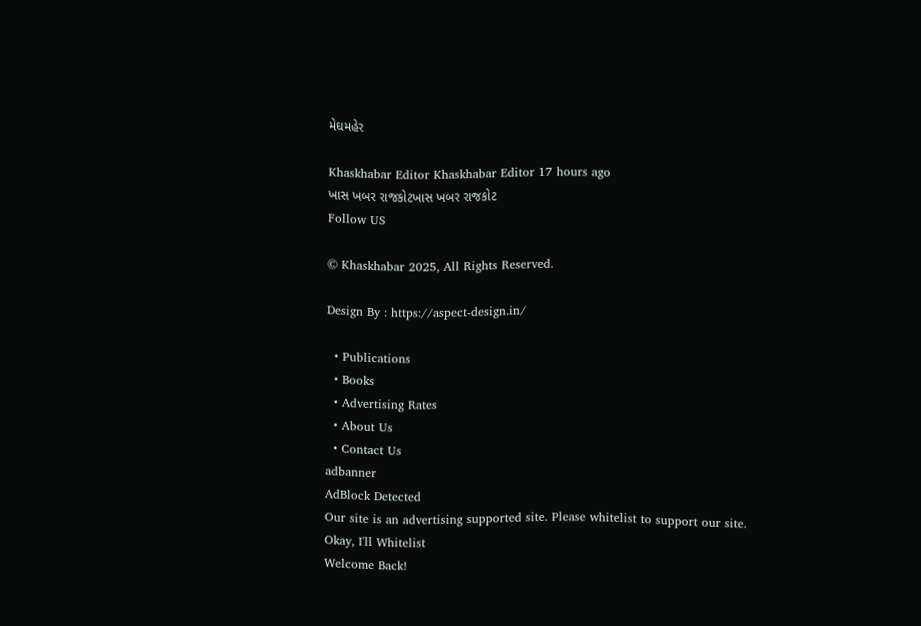મેઘમહેર

Khaskhabar Editor Khaskhabar Editor 17 hours ago
ખાસ ખબર રાજકોટખાસ ખબર રાજકોટ
Follow US

© Khaskhabar 2025, All Rights Reserved.

Design By : https://aspect-design.in/

  • Publications
  • Books
  • Advertising Rates
  • About Us
  • Contact Us
adbanner
AdBlock Detected
Our site is an advertising supported site. Please whitelist to support our site.
Okay, I'll Whitelist
Welcome Back!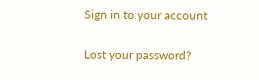Sign in to your account

Lost your password?